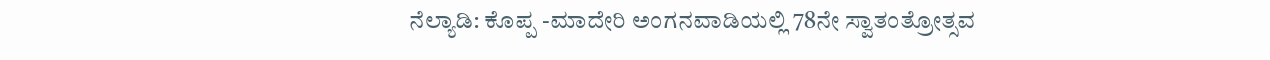ನೆಲ್ಯಾಡಿ: ಕೊಪ್ಪ -ಮಾದೇರಿ ಅಂಗನವಾಡಿಯಲ್ಲಿ 78ನೇ ಸ್ವಾತಂತ್ರೋತ್ಸವ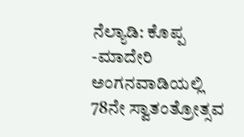ನೆಲ್ಯಾಡಿ: ಕೊಪ್ಪ -ಮಾದೇರಿ ಅಂಗನವಾಡಿಯಲ್ಲಿ 78ನೇ ಸ್ವಾತಂತ್ರೋತ್ಸವ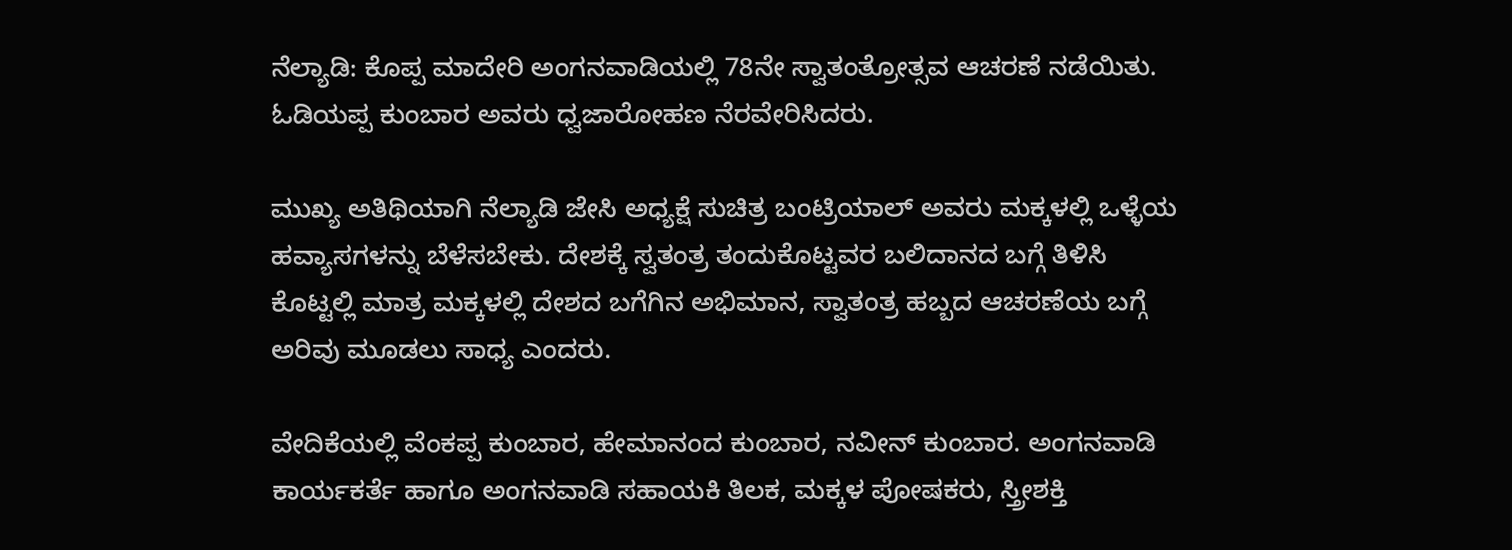ನೆಲ್ಯಾಡಿ: ಕೊಪ್ಪ ಮಾದೇರಿ ಅಂಗನವಾಡಿಯಲ್ಲಿ 78ನೇ ಸ್ವಾತಂತ್ರೋತ್ಸವ ಆಚರಣೆ ನಡೆಯಿತು. ಓಡಿಯಪ್ಪ ಕುಂಬಾರ ಅವರು ಧ್ವಜಾರೋಹಣ ನೆರವೇರಿಸಿದರು.

ಮುಖ್ಯ ಅತಿಥಿಯಾಗಿ ನೆಲ್ಯಾಡಿ ಜೇಸಿ ಅಧ್ಯಕ್ಷೆ ಸುಚಿತ್ರ ಬಂಟ್ರಿಯಾಲ್ ಅವರು ಮಕ್ಕಳಲ್ಲಿ ಒಳ್ಳೆಯ ಹವ್ಯಾಸಗಳನ್ನು ಬೆಳೆಸಬೇಕು. ದೇಶಕ್ಕೆ ಸ್ವತಂತ್ರ ತಂದುಕೊಟ್ಟವರ ಬಲಿದಾನದ ಬಗ್ಗೆ ತಿಳಿಸಿ ಕೊಟ್ಟಲ್ಲಿ ಮಾತ್ರ ಮಕ್ಕಳಲ್ಲಿ ದೇಶದ ಬಗೆಗಿನ ಅಭಿಮಾನ, ಸ್ವಾತಂತ್ರ ಹಬ್ಬದ ಆಚರಣೆಯ ಬಗ್ಗೆ ಅರಿವು ಮೂಡಲು ಸಾಧ್ಯ ಎಂದರು.

ವೇದಿಕೆಯಲ್ಲಿ ವೆಂಕಪ್ಪ ಕುಂಬಾರ, ಹೇಮಾನಂದ ಕುಂಬಾರ, ನವೀನ್ ಕುಂಬಾರ. ಅಂಗನವಾಡಿ ಕಾರ್ಯಕರ್ತೆ ಹಾಗೂ ಅಂಗನವಾಡಿ ಸಹಾಯಕಿ ತಿಲಕ, ಮಕ್ಕಳ ಪೋಷಕರು, ಸ್ತ್ರೀಶಕ್ತಿ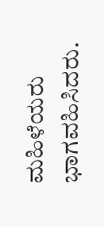ಮಹಿಳೆಯರು ಭಾಗವಹಿಸಿದರು.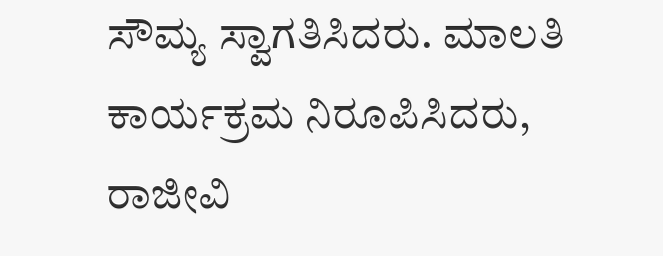ಸೌಮ್ಯ ಸ್ವಾಗತಿಸಿದರು. ಮಾಲತಿ ಕಾರ್ಯಕ್ರಮ ನಿರೂಪಿಸಿದರು, ರಾಜೀವಿ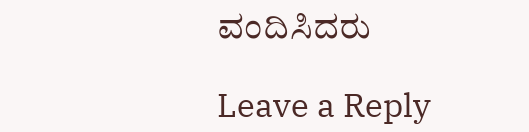ವಂದಿಸಿದರು

Leave a Reply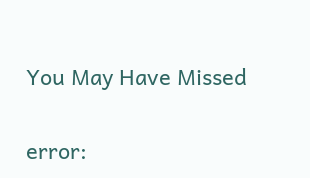You May Have Missed

error: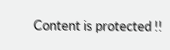Content is protected !!